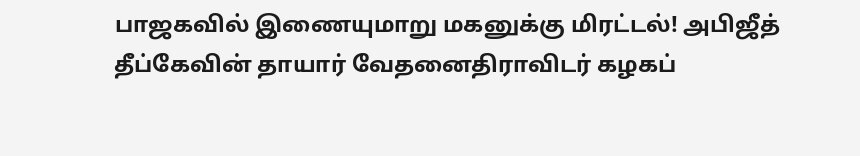பாஜகவில் இணையுமாறு மகனுக்கு மிரட்டல்! அபிஜீத் தீப்கேவின் தாயார் வேதனைதிராவிடர் கழகப்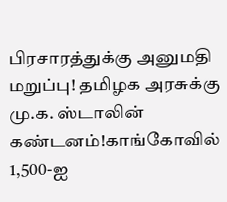பிரசாரத்துக்கு அனுமதி மறுப்பு! தமிழக அரசுக்கு மு.க. ஸ்டாலின் கண்டனம்!காங்கோவில் 1,500-ஐ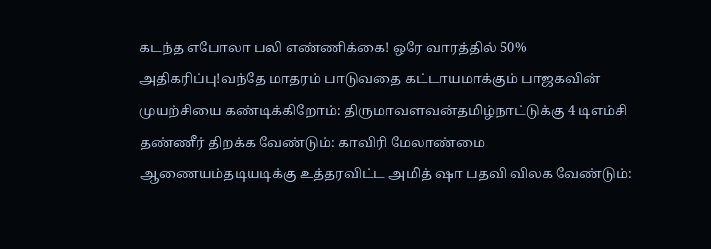கடந்த எபோலா பலி எண்ணிக்கை! ஒரே வாரத்தில் 50% அதிகரிப்பு!வந்தே மாதரம் பாடுவதை கட்டாயமாக்கும் பாஜகவின் முயற்சியை கண்டிக்கிறோம்: திருமாவளவன்தமிழ்நாட்டுக்கு 4 டிஎம்சி தண்ணீர் திறக்க வேண்டும்: காவிரி மேலாண்மை ஆணையம்தடியடிக்கு உத்தரவிட்ட அமித் ஷா பதவி விலக வேண்டும்: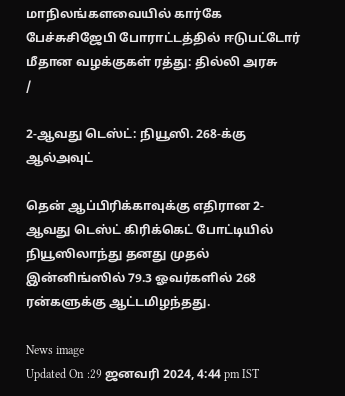மாநிலங்களவையில் கார்கே பேச்சுசிஜேபி போராட்டத்தில் ஈடுபட்டோர் மீதான வழக்குகள் ரத்து: தில்லி அரசு
/

2-ஆவது டெஸ்ட்: நியூஸி. 268-க்கு ஆல்அவுட்

தென் ஆப்பிரிக்காவுக்கு எதிரான 2-ஆவது டெஸ்ட் கிரிக்கெட் போட்டியில் நியூஸிலாந்து தனது முதல் இன்னிங்ஸில் 79.3 ஓவர்களில் 268 ரன்களுக்கு ஆட்டமிழந்தது.

News image
Updated On :29 ஜனவரி 2024, 4:44 pm IST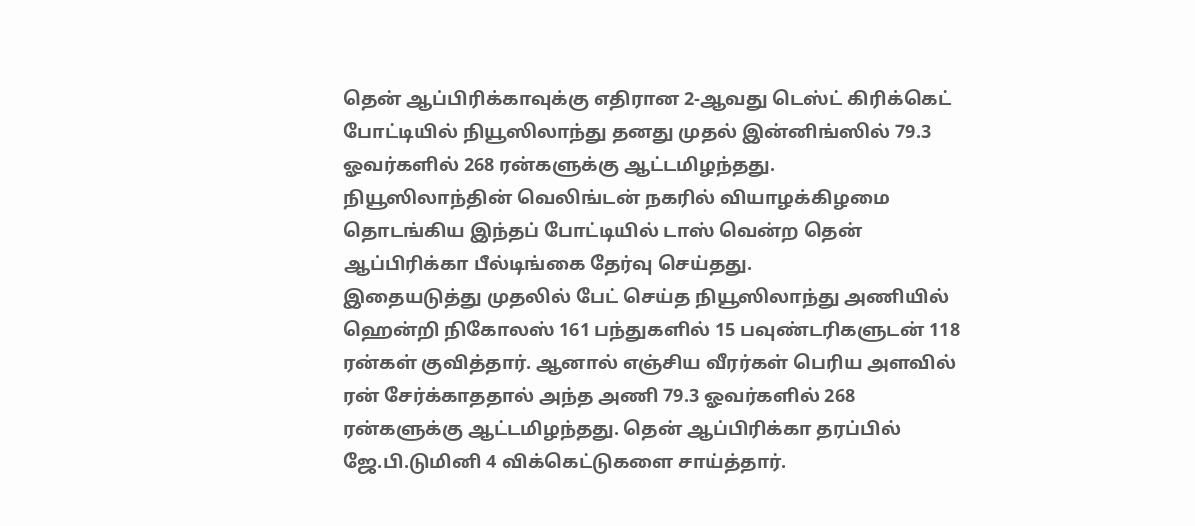தென் ஆப்பிரிக்காவுக்கு எதிரான 2-ஆவது டெஸ்ட் கிரிக்கெட் போட்டியில் நியூஸிலாந்து தனது முதல் இன்னிங்ஸில் 79.3 ஓவர்களில் 268 ரன்களுக்கு ஆட்டமிழந்தது.
நியூஸிலாந்தின் வெலிங்டன் நகரில் வியாழக்கிழமை தொடங்கிய இந்தப் போட்டியில் டாஸ் வென்ற தென் ஆப்பிரிக்கா பீல்டிங்கை தேர்வு செய்தது.
இதையடுத்து முதலில் பேட் செய்த நியூஸிலாந்து அணியில் ஹென்றி நிகோலஸ் 161 பந்துகளில் 15 பவுண்டரிகளுடன் 118 ரன்கள் குவித்தார். ஆனால் எஞ்சிய வீரர்கள் பெரிய அளவில் ரன் சேர்க்காததால் அந்த அணி 79.3 ஓவர்களில் 268 ரன்களுக்கு ஆட்டமிழந்தது. தென் ஆப்பிரிக்கா தரப்பில் ஜே.பி.டுமினி 4 விக்கெட்டுகளை சாய்த்தார்.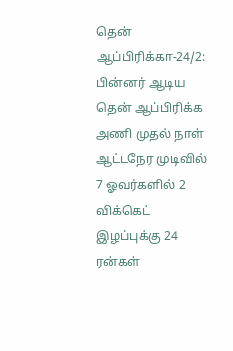தென் ஆப்பிரிக்கா-24/2: பின்னர் ஆடிய தென் ஆப்பிரிக்க அணி முதல் நாள் ஆட்டநேர முடிவில் 7 ஓவர்களில் 2 விக்கெட் இழப்புக்கு 24 ரன்கள்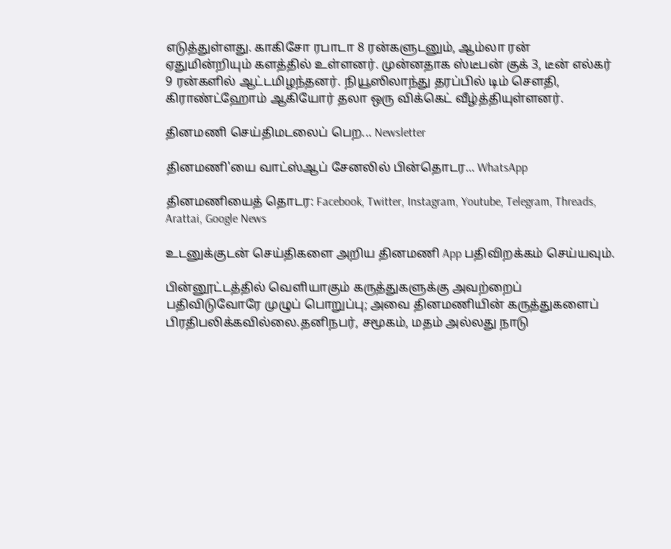எடுத்துள்ளது. காகிசோ ரபாடா 8 ரன்களுடனும், ஆம்லா ரன் ஏதுமின்றியும் களத்தில் உள்ளனர். முன்னதாக ஸ்டீபன் குக் 3, டீன் எல்கர் 9 ரன்களில் ஆட்டமிழந்தனர். நியூஸிலாந்து தரப்பில் டிம் செளதி, கிராண்ட்ஹோம் ஆகியோர் தலா ஒரு விக்கெட் வீழ்த்தியுள்ளனர்.

தினமணி செய்திமடலைப் பெற... Newsletter

தினமணி'யை வாட்ஸ்ஆப் சேனலில் பின்தொடர... WhatsApp

தினமணியைத் தொடர: Facebook, Twitter, Instagram, Youtube, Telegram, Threads, Arattai, Google News

உடனுக்குடன் செய்திகளை அறிய தினமணி App பதிவிறக்கம் செய்யவும்.

பின்னூட்டத்தில் வெளியாகும் கருத்துகளுக்கு அவற்றைப் பதிவிடுவோரே முழுப் பொறுப்பு; அவை தினமணியின் கருத்துகளைப் பிரதிபலிக்கவில்லை.தனிநபர், சமூகம், மதம் அல்லது நாடு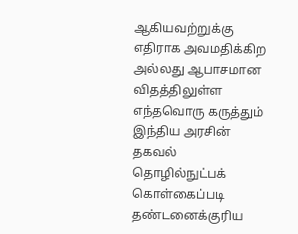ஆகியவற்றுக்கு எதிராக அவமதிக்கிற அல்லது ஆபாசமான விதத்திலுள்ள எந்தவொரு கருத்தும் இந்திய அரசின் தகவல் தொழில்நுட்பக் கொள்கைப்படி தண்டனைக்குரிய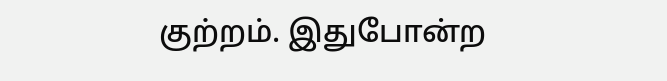குற்றம். இதுபோன்ற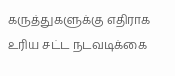கருத்துகளுக்கு எதிராக உரிய சட்ட நடவடிக்கை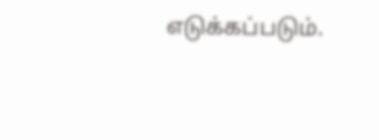எடுக்கப்படும்.